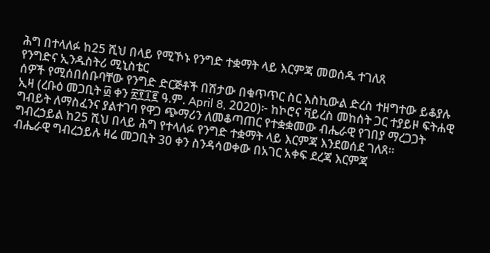ሕግ በተላለፉ ከ25 ሺህ በላይ የሚኾኑ የንግድ ተቋማት ላይ እርምጃ መወሰዱ ተገለጸ
የንግድና ኢንዱስትሪ ሚኒስቴር
ሰዎች የሚሰበሰቡባቸው የንግድ ድርጅቶች በሽታው በቁጥጥር ስር እስኪውል ድረስ ተዘግተው ይቆያሉ
ኢዛ (ረቡዕ መጋቢት ፴ ቀን ፳፻፲፪ ዓ.ም. April 8, 2020)፦ ከኮሮና ቫይረስ መከሰት ጋር ተያይዞ ፍትሐዊ ግብይት ለማስፈንና ያልተገባ የዋጋ ጭማሪን ለመቆጣጠር የተቋቋመው ብሔራዊ የገበያ ማረጋጋት ግብረኃይል ከ25 ሺህ በላይ ሕግ የተላለፉ የንግድ ተቋማት ላይ እርምጃ እንደወሰደ ገለጸ።
ብሔራዊ ግብረኃይሉ ዛሬ መጋቢት 30 ቀን ስንዳሳወቀው በአገር አቀፍ ደረጃ እርምጃ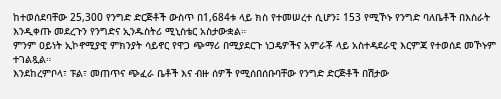ከተወሰደባቸው 25,300 የንግድ ድርጅቶች ውስጥ በ1,684ቱ ላይ ክስ የተመሠረተ ሲሆን፤ 153 የሚኾኑ የንግድ ባለቤቶች በእስራት እንዲቀጡ መደረጉን የንግድና ኢንዱስትሪ ሚኒስቴር አስታውቋል።
ምንም ዐይነት ኢኮኖሚያዊ ምክንያት ሳይኖር የዋጋ ጭማሪ በሚያደርጉ ነጋዴዎችና አምራቾ ላይ አስተዳደራዊ እርምጃ የተወሰደ መኾኑም ተገልጿል።
እንደከረምቦላ፣ ፑል፣ መጠጥና ጭፈራ ቤቶች እና ብዙ ሰዎች የሚሰበሰቡባቸው የንግድ ድርጅቶች በሽታው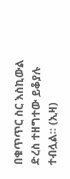በቁጥጥር ስር እስኪውል ድረስ ተዘግተው ይቆያሉ ተብሏል። (ኢዛ)